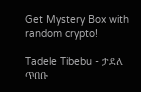Get Mystery Box with random crypto!

Tadele Tibebu - ታደለ ጥበቡ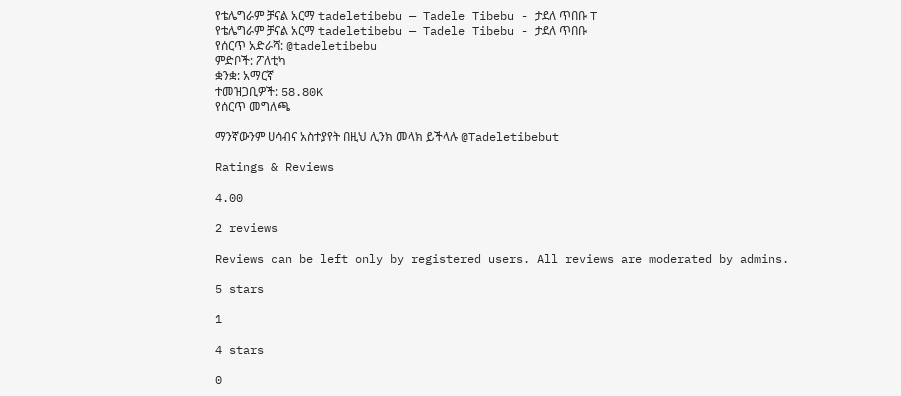የቴሌግራም ቻናል አርማ tadeletibebu — Tadele Tibebu - ታደለ ጥበቡ T
የቴሌግራም ቻናል አርማ tadeletibebu — Tadele Tibebu - ታደለ ጥበቡ
የሰርጥ አድራሻ: @tadeletibebu
ምድቦች: ፖለቲካ
ቋንቋ: አማርኛ
ተመዝጋቢዎች: 58.80K
የሰርጥ መግለጫ

ማንኛውንም ሀሳብና አስተያየት በዚህ ሊንክ መላክ ይችላሉ @Tadeletibebut

Ratings & Reviews

4.00

2 reviews

Reviews can be left only by registered users. All reviews are moderated by admins.

5 stars

1

4 stars

0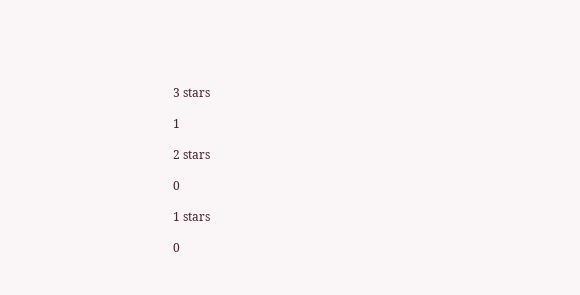3 stars

1

2 stars

0

1 stars

0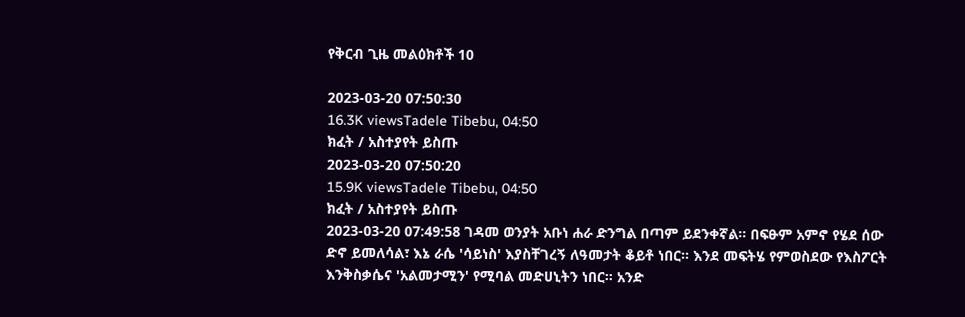የቅርብ ጊዜ መልዕክቶች 10

2023-03-20 07:50:30
16.3K viewsTadele Tibebu, 04:50
ክፈት / አስተያየት ይስጡ
2023-03-20 07:50:20
15.9K viewsTadele Tibebu, 04:50
ክፈት / አስተያየት ይስጡ
2023-03-20 07:49:58 ገዳመ ወንያት አቡነ ሐራ ድንግል በጣም ይደንቀኛል። በፍፁም አምኖ የሄደ ሰው ድኖ ይመለሳል፣ እኔ ራሴ 'ሳይነስ' እያስቸገረኝ ለዓመታት ቆይቶ ነበር። እንደ መፍትሄ የምወስደው የእስፖርት እንቅስቃሴና 'አልመታሚን' የሚባል መድሀኒትን ነበር። አንድ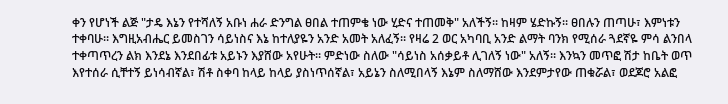ቀን የሆነች ልጅ "ታዴ እኔን የተሻለኝ አቡነ ሐራ ድንግል ፀበል ተጠምቄ ነው ሂድና ተጠመቅ" አለችኝ። ከዛም ሄድኩኝ። ፀበሉን ጠጣሁ፣ እምነቱን ተቀባሁ። እግዚአብሔር ይመስገን ሳይነስና እኔ ከተለያዬን አንድ አመት አለፈኝ። የዛሬ 2 ወር አካባቢ አንድ ልማት ባንክ የሚሰራ ጓደኛዬ ምሳ ልንበላ ተቀጣጥረን ልክ እንደኔ እንደበፊቱ አይኑን እያሸው አየሁት። ምድነው ስለው "ሳይነስ አሰቃይቶ ሊገለኝ ነው" አለኝ። እንኳን መጥፎ ሽታ ከቤት ወጥ እየተሰራ ሲቸተኝ ይነሳብኛል፣ ሽቶ ስቀባ ከላይ ከላይ ያስነጥሰኛል፣ አይኔን ስለሚበላኝ እኔም ስለማሸው እንደምታየው ጠቁሯል፣ ወደጆሮ አልፎ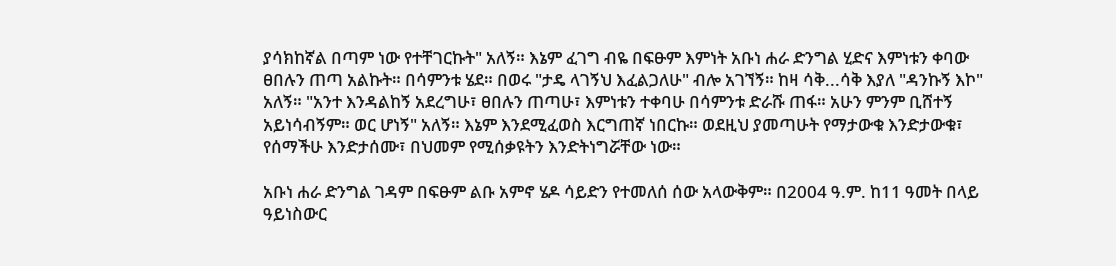ያሳክከኛል በጣም ነው የተቸገርኩት" አለኝ። እኔም ፈገግ ብዬ በፍፁም እምነት አቡነ ሐራ ድንግል ሂድና እምነቱን ቀባው ፀበሉን ጠጣ አልኩት። በሳምንቱ ሄደ። በወሩ "ታዴ ላገኝህ እፈልጋለሁ" ብሎ አገኘኝ። ከዛ ሳቅ...ሳቅ እያለ "ዳንኩኝ እኮ" አለኝ። "አንተ እንዳልከኝ አደረግሁ፣ ፀበሉን ጠጣሁ፣ እምነቱን ተቀባሁ በሳምንቱ ድራሹ ጠፋ። አሁን ምንም ቢሸተኝ አይነሳብኝም። ወር ሆነኝ" አለኝ። እኔም እንደሚፈወስ እርግጠኛ ነበርኩ። ወደዚህ ያመጣሁት የማታውቁ እንድታውቁ፣ የሰማችሁ እንድታሰሙ፣ በህመም የሚሰቃዩትን እንድትነግሯቸው ነው።

አቡነ ሐራ ድንግል ገዳም በፍፁም ልቡ አምኖ ሄዶ ሳይድን የተመለሰ ሰው አላውቅም። በ2004 ዓ.ም. ከ11 ዓመት በላይ ዓይነስውር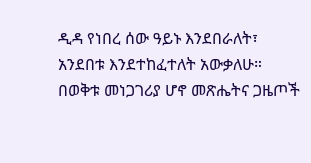ዲዳ የነበረ ሰው ዓይኑ እንደበራለት፣ አንደበቱ እንደተከፈተለት አውቃለሁ። በወቅቱ መነጋገሪያ ሆኖ መጽሔትና ጋዜጦች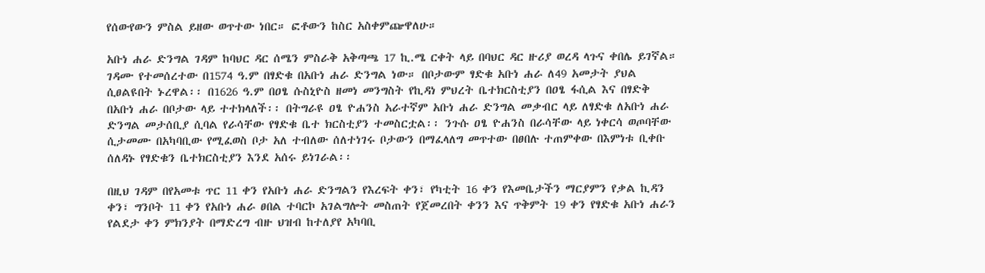የሰውየውን ምስል ይዘው ወጥተው ነበር። ፎቶውን ከስር አስቀምጬዋለሁ።

አቡነ ሐራ ድንግል ገዳም ከባህር ዳር ሰሜን ምስራቅ አቅጣጫ 17 ኪ.ሜ ርቀት ላይ በባህር ዳር ዙሪያ ወረዳ ላጉና ቀበሌ ይገኛል። ገዳሙ የተመሰረተው በ1574 ዓ.ም በፃድቁ በአቡነ ሐራ ድንግል ነው። በቦታውም ፃድቁ አቡነ ሐራ ለ49 አመታት ያህል ሲፀልዩበት ኑረዋል፡፡ በ1626 ዓ.ም በዐፄ ሱስኒዮስ ዘመነ መንግስት የኪዳነ ምህረት ቤተክርስቲያን በዐፄ ፋሲል እና በፃድቅ በአቡነ ሐራ በቦታው ላይ ተተክላለች፡፡ በትግራዩ ዐፄ ዮሐንስ አራተኛም አቡነ ሐራ ድንግል መቃብር ላይ ለፃድቁ ለአቡነ ሐራ ድንግል መታሰቢያ ሲባል የራሳቸው የፃድቁ ቤተ ክርስቲያን ተመስርቷል፡፡ ንጉሱ ዐፄ ዮሐንስ በራሳቸው ላይ ነቀርሳ ወጦባቸው ሲታመሙ በአካባቢው የሚፈወስ ቦታ አለ ተብለው ሰለተነገሩ ቦታውን በማፈላለግ መጥተው በፀበሉ ተጠምቀው በእምነቱ ቢቀቡ ሰለዳኑ የፃድቁን ቤተክርስቲያን እንደ አሰሩ ይነገራል፡፡

በዚህ ገዳም በየአመቱ ጥር 11 ቀን የአቡነ ሐራ ድንግልን የእረፍት ቀን፣ የካቲት 16 ቀን የእመቤታችን ማርያምን የቃል ኪዳን ቀን፣ ግንቦት 11 ቀን የአቡነ ሐራ ፀበል ተባርኮ አገልግሎት መስጠት የጀመረበት ቀንን እና ጥቅምት 19 ቀን የፃድቁ አቡነ ሐራን የልደታ ቀን ምክንያት በማድረግ ብዙ ህዝብ ከተለያየ አካባቢ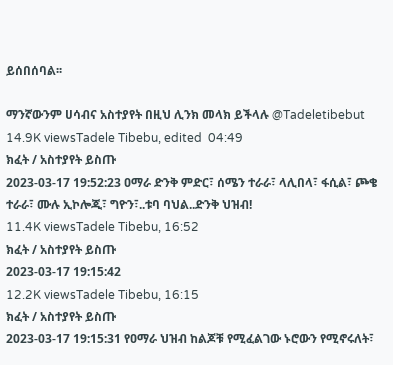ይሰበሰባል፡፡

ማንኛውንም ሀሳብና አስተያየት በዚህ ሊንክ መላክ ይችላሉ @Tadeletibebut
14.9K viewsTadele Tibebu, edited  04:49
ክፈት / አስተያየት ይስጡ
2023-03-17 19:52:23 ዐማራ ድንቅ ምድር፣ ሰሜን ተራራ፣ ላሊበላ፣ ፋሲል፣ ጮቄ ተራራ፣ ሙሉ ኢኮሎጂ፣ ግዮን፣..ቱባ ባህል..ድንቅ ህዝብ!
11.4K viewsTadele Tibebu, 16:52
ክፈት / አስተያየት ይስጡ
2023-03-17 19:15:42
12.2K viewsTadele Tibebu, 16:15
ክፈት / አስተያየት ይስጡ
2023-03-17 19:15:31 የዐማራ ህዝብ ከልጆቹ የሚፈልገው ኑሮውን የሚኖሩለት፣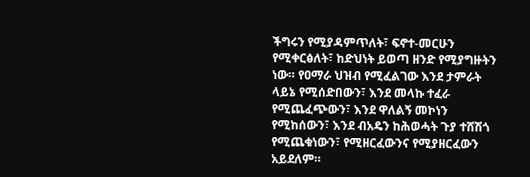ችግሩን የሚያዳምጥለት፣ ፍኖተ-መርሁን የሚቀርፅለት፣ ከድህነት ይወጣ ዘንድ የሚያግዙትን ነው። የዐማራ ህዝብ የሚፈልገው እንደ ታምራት ላይኔ የሚሰድበውን፣ እንደ መላኩ ተፈራ የሚጨፈጭውን፣ እንደ ዋለልኝ መኮነን የሚከሰውን፣ እንደ ብአዴን ከሕወሓት ጉያ ተሸሽጎ የሚጨቁነውን፣ የሚዘርፈውንና የሚያዘርፈውን አይደለም።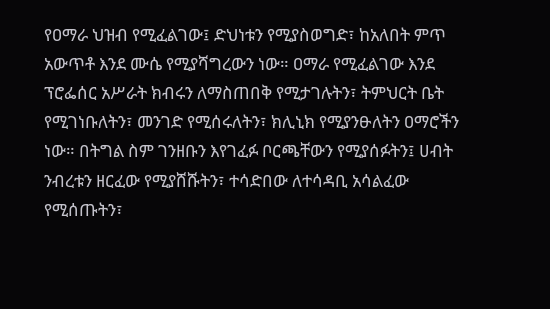የዐማራ ህዝብ የሚፈልገው፤ ድህነቱን የሚያስወግድ፣ ከአለበት ምጥ አውጥቶ እንደ ሙሴ የሚያሻግረውን ነው። ዐማራ የሚፈልገው እንደ ፕሮፌሰር አሥራት ክብሩን ለማስጠበቅ የሚታገሉትን፣ ትምህርት ቤት የሚገነቡለትን፣ መንገድ የሚሰሩለትን፣ ክሊኒክ የሚያንፁለትን ዐማሮችን ነው። በትግል ስም ገንዘቡን እየገፈፉ ቦርጫቸውን የሚያሰፉትን፤ ሀብት ንብረቱን ዘርፈው የሚያሸሹትን፣ ተሳድበው ለተሳዳቢ አሳልፈው የሚሰጡትን፣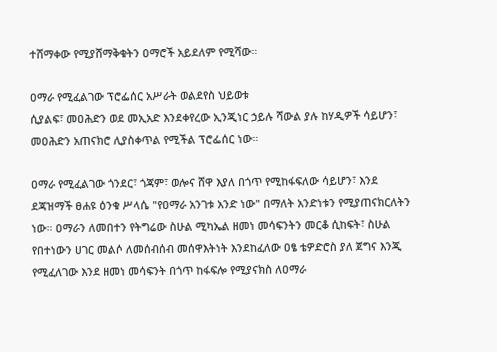ተሸማቀው የሚያሸማቅቁትን ዐማሮች አይደለም የሚሻው።

ዐማራ የሚፈልገው ፕሮፌሰር አሥራት ወልደየስ ህይወቱ
ሲያልፍ፣ መዐሕድን ወደ መኢአድ እንደቀየረው ኢንጂነር ኃይሉ ሻውል ያሉ ከሃዲዎች ሳይሆን፣ መዐሕድን አጠናክሮ ሊያስቀጥል የሚችል ፕሮፌሰር ነው።

ዐማራ የሚፈልገው ጎንደር፣ ጎጃም፣ ወሎና ሸዋ እያለ በጎጥ የሚከፋፍለው ሳይሆን፣ እንደ ደጃዝማች ፀሐዩ ዕንቁ ሥላሴ "የዐማራ አንገቱ አንድ ነው" በማለት አንድነቱን የሚያጠናክርለትን ነው። ዐማራን ለመበተን የትግሬው ስሁል ሚካኤል ዘመነ መሳፍንትን መርቆ ሲከፍት፣ ስሁል የበተነውን ሀገር መልሶ ለመሰብሰብ መሰዋእትነት እንደከፈለው ዐፄ ቴዎድሮስ ያለ ጀግና እንጂ የሚፈለገው እንደ ዘመነ መሳፍንት በጎጥ ከፋፍሎ የሚያናክስ ለዐማራ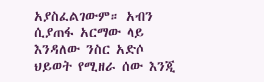አያስፈልገውም። አብን ሲያጠፋ አርማው ላይ እንዳለው ንስር አድሶ ህይወት የሚዘራ ሰው እንጂ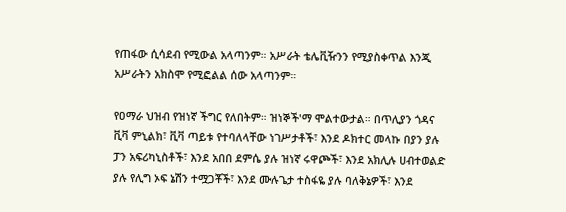የጠፋው ሲሳደብ የሚውል አላጣንም። አሥራት ቴሌቪዥንን የሚያስቀጥል እንጂ አሥራትን አክስሞ የሚፎልል ሰው አላጣንም።

የዐማራ ህዝብ የዝነኛ ችግር የለበትም። ዝነኞች'ማ ሞልተውታል። በጥሊያን ጎዳና ቪቫ ምኒልክ፣ ቪቫ ጣይቱ የተባለላቸው ነገሥታቶች፣ እንደ ዶክተር መላኩ በያን ያሉ ፓን አፍሪካኒስቶች፣ እንደ አበበ ደምሴ ያሉ ዝነኛ ሩዋጮች፣ እንደ አክሊሉ ሀብተወልድ ያሉ የሊግ ኦፍ ኔሽን ተሟጋቾች፣ እንደ ሙሉጌታ ተስፋዬ ያሉ ባለቅኔዎች፣ እንደ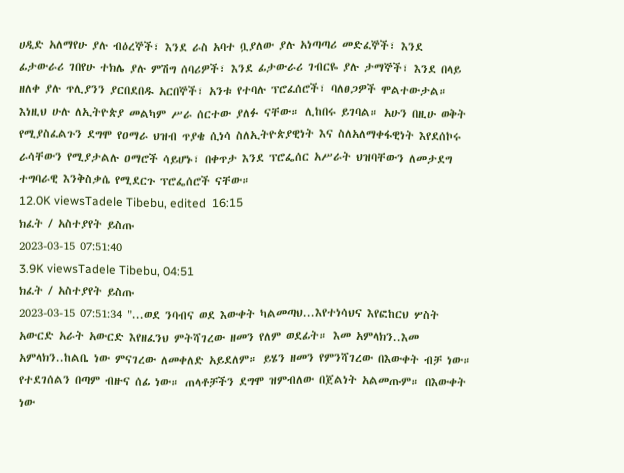ሀዲድ አለማየሁ ያሉ ብዕረኞች፣ እንደ ራስ አባተ ቧያለው ያሉ አነጣጣሪ መድፈኞች፣ እንደ ፊታውራሪ ገበየሁ ተክሌ ያሉ ምሽግ ሰባሪዎች፣ እንደ ፊታውራሪ ገብርዬ ያሉ ታማኞች፣ እንደ በላይ ዘለቀ ያሉ ጥሊያንን ያርበደበዱ አርበኞች፣ አንቱ የተባሉ ፕሮፈሰሮች፣ ባለፀጋዎች ሞልተውታል። እነዚህ ሁሉ ለኢትዮጵያ መልካም ሥራ ሰርተው ያለፉ ናቸው። ሊከበሩ ይገባል። አሁን በዚሁ ወቅት የሚያስፈልጉን ደግሞ የዐማራ ህዝብ ጥያቄ ሲነሳ ስለኢትዮጵያዊነት እና ስለአለማቀፋዊነት እየደሰኮሩ ራሳቸውን የሚያታልሉ ዐማሮች ሳይሆኑ፣ በቀጥታ እንደ ፕሮፌሰር አሥራት ህዝባቸውን ለመታደግ ተግባራዊ እንቅስቃሴ የሚደርጉ ፕሮፌሰሮች ናቸው።
12.0K viewsTadele Tibebu, edited  16:15
ክፈት / አስተያየት ይስጡ
2023-03-15 07:51:40
3.9K viewsTadele Tibebu, 04:51
ክፈት / አስተያየት ይስጡ
2023-03-15 07:51:34 "...ወደ ንባብና ወደ እውቀት ካልመጣህ...እየተነሳህና እየፎከርህ ሦስት አውርድ አራት አውርድ እየዘፈንህ ምትሻገረው ዘመን የለም ወደፊት። እመ አምላክን..እመ አምላክን..ከልቤ ነው ምናገረው ለመቀለድ አይደለም። ይሄን ዘመን የምንሻገረው በእውቀት ብቻ ነው። የተደገሰልን በጣም ብዙና ሰፊ ነው። ጠላቶቻችን ደግሞ ዝምብለው በጀልነት አልመጡም። በእውቀት ነው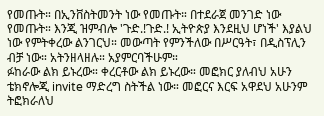የመጡት። በኢንቨስትመንት ነው የመጡት። በተደራጀ መንገድ ነው የመጡት። እንጂ ዝምብሎ 'ጉድ.!ጉድ.! ኢትዮጵያ እንደዚህ ሆነች' እያልህ ነው የምትቀረው ልንገርህ። መውጣት የምንችለው በሥርዓት፣ በዲስፕሊን ብቻ ነው። አትንዘላዘሉ። አያምርባችሁም።
ፉከራው ልክ ይኑረው። ቀረርቶው ልክ ይኑረው። መፎክር ያለብህ አሁን ቴክኖሎጂ invite ማድረግ ስትችል ነው። መፎርና እርፍ አዋደህ አሁንም ትፎክራለህ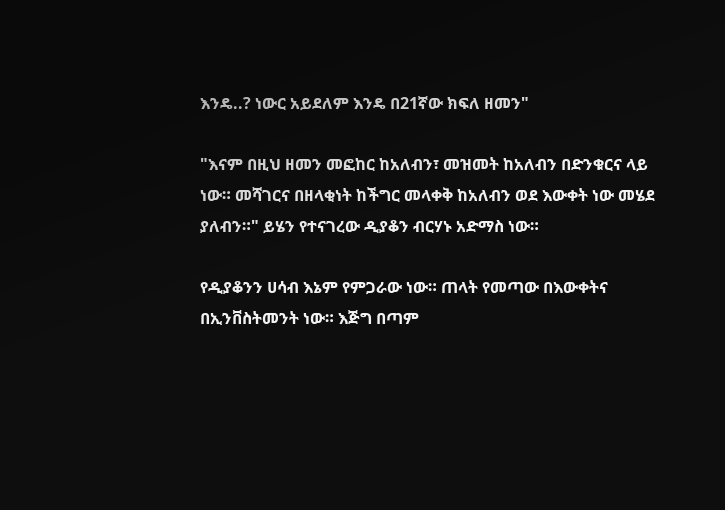እንዴ..? ነውር አይደለም እንዴ በ21ኛው ክፍለ ዘመን"

"እናም በዚህ ዘመን መፎከር ከአለብን፣ መዝመት ከአለብን በድንቁርና ላይ ነው። መሻገርና በዘላቂነት ከችግር መላቀቅ ከአለብን ወደ እውቀት ነው መሄደ ያለብን።" ይሄን የተናገረው ዲያቆን ብርሃኑ አድማስ ነው።

የዲያቆንን ሀሳብ እኔም የምጋራው ነው። ጠላት የመጣው በእውቀትና በኢንቨስትመንት ነው። እጅግ በጣም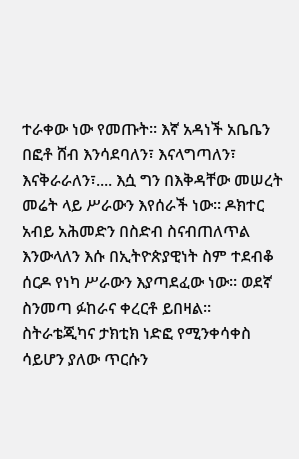ተራቀው ነው የመጡት። እኛ አዳነች አቤቤን በፎቶ ሸብ እንሳደባለን፣ እናላግጣለን፣ እናቅራራለን፣.... እሷ ግን በእቅዳቸው መሠረት መሬት ላይ ሥራውን እየሰራች ነው። ዶክተር አብይ አሕመድን በስድብ ስናብጠለጥል እንውላለን እሱ በኢትዮጵያዊነት ስም ተደብቆ ሰርዶ የነካ ሥራውን እያጣደፈው ነው። ወደኛ ስንመጣ ፉከራና ቀረርቶ ይበዛል። ስትራቴጂካና ታክቲክ ነድፎ የሚንቀሳቀስ ሳይሆን ያለው ጥርሱን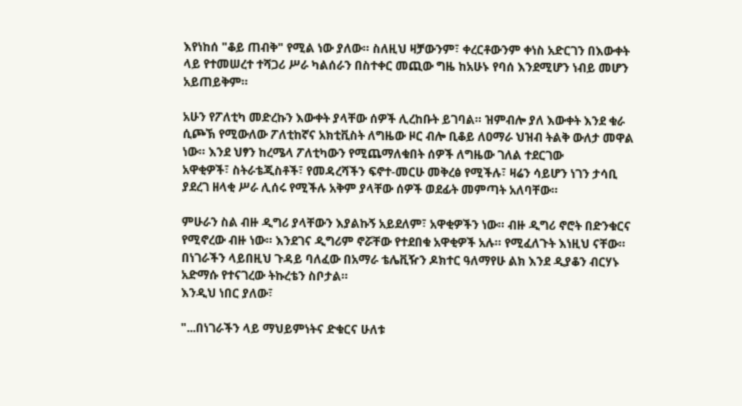እየነከሰ "ቆይ ጠብቅ" የሚል ነው ያለው። ስለዚህ ዛቻውንም፣ ቀረርቶውንም ቀነስ አድርገን በእውቀት ላይ የተመሠረተ ተሻጋሪ ሥራ ካልሰራን በስተቀር መጪው ግዜ ከአሁኑ የባሰ እንደሚሆን ነብይ መሆን አይጠይቅም።

አሁን የፖለቲካ መድረኩን እውቀት ያላቸው ሰዎች ሊረከቡት ይገባል። ዝምብሎ ያለ እውቀት እንደ ቁራ ሲጮኽ የሚውለው ፖለቲከኛና አክቲቪስት ለግዜው ዞር ብሎ ቢቆይ ለዐማራ ህዝብ ትልቅ ውለታ መዋል ነው። እንደ ህፃን ከረሜላ ፖለቲካውን የሚጨማለቁበት ሰዎች ለግዜው ገለል ተደርገው
አዋቂዎች፣ ስትራቴጂስቶች፣ የመዳረሻችን ፍኖተ-መርሁ መቅረፅ የሚችሉ፣ ዛሬን ሳይሆን ነገን ታሳቢ ያደረገ ዘላቂ ሥራ ሊሰሩ የሚችሉ አቅም ያላቸው ሰዎች ወደፊት መምጣት አለባቸው።

ምሁራን ስል ብዙ ዲግሪ ያላቸውን እያልኩኝ አይደለም፣ አዋቂዎችን ነው። ብዙ ዲግሪ ኖሮት በድንቁርና የሚኖረው ብዙ ነው። እንደገና ዲግሪም ኖሯቸው የተደበቁ አዋቂዎች አሉ። የሚፈለጉት እነዚህ ናቸው። በነገራችን ላይበዚህ ጉዳይ ባለፈው በአማራ ቴሌቪዥን ዶክተር ዓለማየሁ ልክ እንደ ዲያቆን ብርሃኑ አድማሱ የተናገረው ትኩረቴን ስቦታል።
እንዲህ ነበር ያለው፣

"...በነገራችን ላይ ማህይምነትና ድቁርና ሁለቱ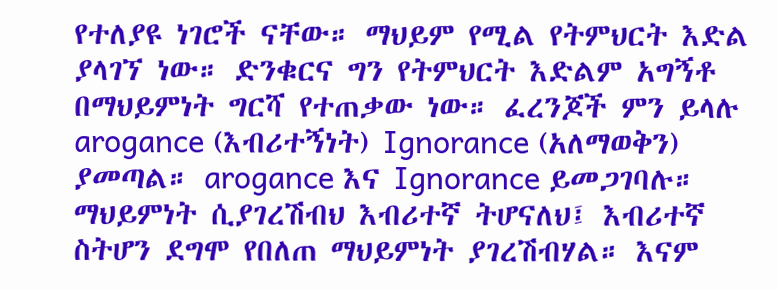የተለያዩ ነገሮች ናቸው። ማህይም የሚል የትምህርት እድል ያላገኘ ነው። ድንቁርና ግን የትምህርት እድልም አግኝቶ በማህይምነት ግርሻ የተጠቃው ነው። ፈረንጆች ምን ይላሉ arogance (እብሪተኝነት) Ignorance (አለማወቅን) ያመጣል። arogance እና Ignorance ይመጋገባሉ። ማህይምነት ሲያገረሽብህ እብሪተኛ ትሆናለህ፤ እብሪተኛ ስትሆን ደግሞ የበለጠ ማህይምነት ያገረሽብሃል። እናም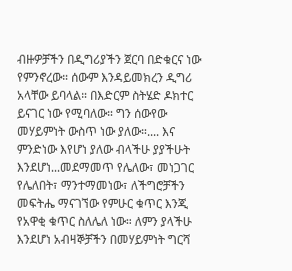ብዙዎቻችን በዲግሪያችን ጀርባ በድቁርና ነው የምንኖረው። ሰውም እንዳይመክረን ዲግሪ አላቸው ይባላል። በእድርም ስትሄድ ዶክተር ይናገር ነው የሚባለው። ግን ሰውየው መሃይምነት ውስጥ ነው ያለው።.... እና ምንድነው እየሆነ ያለው ብላችሁ ያያችሁት እንደሆነ...መደማመጥ የሌለው፣ መነጋገር የሌለበት፣ ማንተማመነው፣ ለችግሮቻችን መፍትሔ ማናገኘው የምሁር ቁጥር እንጂ የአዋቂ ቁጥር ስለሌለ ነው። ለምን ያላችሁ እንደሆነ አብዛኞቻችን በመሃይምነት ግርሻ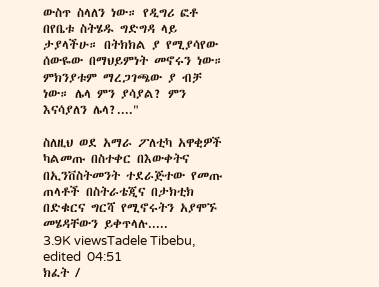ውስጥ ስላለን ነው። የዲግሪ ፎቶ በየቤቱ ስትሄዱ ግድግዳ ላይ ታያላችሁ። በትክክል ያ የሚያሳየው ሰውዬው በማህይምነት መኖሩን ነው። ምክንያቱም ማረጋገጫው ያ ብቻ ነው። ሌላ ምን ያሳያል? ምን እናሳያለን ሌላ?...."

ስለዚህ ወደ አማራ ፖለቲካ አዋቂዎች ካልመጡ በስተቀር በእውቀትና በኢንቨስትመንት ተደራጅተው የመጡ ጠላቶች በስትራቴጂና በታክቲክ በድቁርና ግርሻ የሚኖሩትን አያሞኙ መሄዳቸውን ይቀጥላሉ.....
3.9K viewsTadele Tibebu, edited  04:51
ክፈት /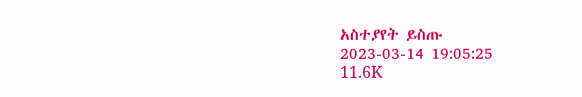አስተያየት ይስጡ
2023-03-14 19:05:25
11.6K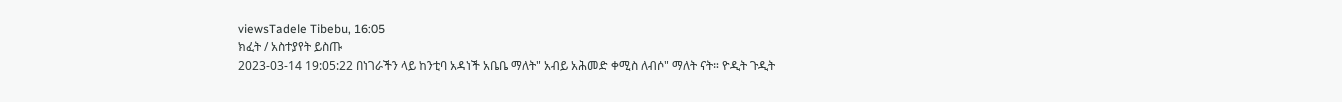viewsTadele Tibebu, 16:05
ክፈት / አስተያየት ይስጡ
2023-03-14 19:05:22 በነገራችን ላይ ከንቲባ አዳነች አቤቤ ማለት" አብይ አሕመድ ቀሚስ ለብሶ" ማለት ናት። ዮዲት ጉዲት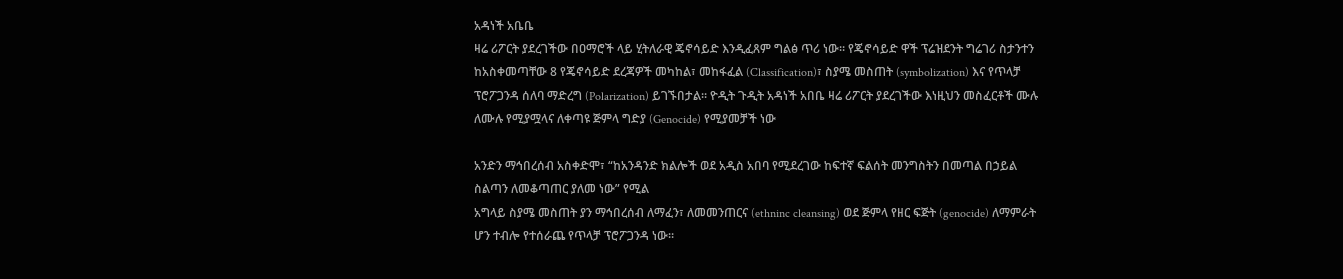አዳነች አቤቤ
ዛሬ ሪፖርት ያደረገችው በዐማሮች ላይ ሂትለራዊ ጄኖሳይድ እንዲፈጸም ግልፅ ጥሪ ነው። የጄኖሳይድ ዋች ፕሬዝደንት ግሬገሪ ስታንተን ከአስቀመጣቸው 8 የጄኖሳይድ ደረጃዎች መካከል፣ መከፋፈል (Classification)፣ ስያሜ መስጠት (symbolization) እና የጥላቻ ፕሮፖጋንዳ ሰለባ ማድረግ (Polarization) ይገኙበታል። ዮዲት ጉዲት አዳነች አበቤ ዛሬ ሪፖርት ያደረገችው እነዚህን መስፈርቶች ሙሉ ለሙሉ የሚያሟላና ለቀጣዩ ጅምላ ግድያ (Genocide) የሚያመቻች ነው

አንድን ማኅበረሰብ አስቀድሞ፣ “ከአንዳንድ ክልሎች ወደ አዲስ አበባ የሚደረገው ከፍተኛ ፍልሰት መንግስትን በመጣል በኃይል ስልጣን ለመቆጣጠር ያለመ ነው” የሚል
አግላይ ስያሜ መስጠት ያን ማኅበረሰብ ለማፈን፣ ለመመንጠርና (ethninc cleansing) ወደ ጅምላ የዘር ፍጅት (genocide) ለማምራት ሆን ተብሎ የተሰራጨ የጥላቻ ፕሮፖጋንዳ ነው።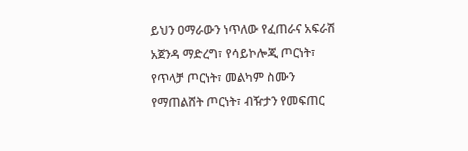ይህን ዐማራውን ነጥለው የፈጠራና አፍራሽ አጀንዳ ማድረግ፣ የሳይኮሎጂ ጦርነት፣ የጥላቻ ጦርነት፣ መልካም ስሙን የማጠልሸት ጦርነት፣ ብዥታን የመፍጠር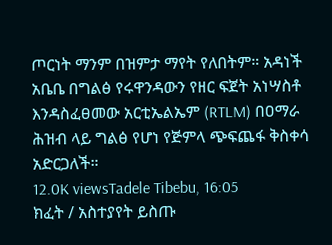ጦርነት ማንም በዝምታ ማየት የለበትም። አዳነች አቤቤ በግልፅ የሩዋንዳውን የዘር ፍጀት አነሣስቶ እንዳስፈፀመው አርቲኤልኤም (RTLM) በዐማራ ሕዝብ ላይ ግልፅ የሆነ የጅምላ ጭፍጨፋ ቅስቀሳ አድርጋለች።
12.0K viewsTadele Tibebu, 16:05
ክፈት / አስተያየት ይስጡ